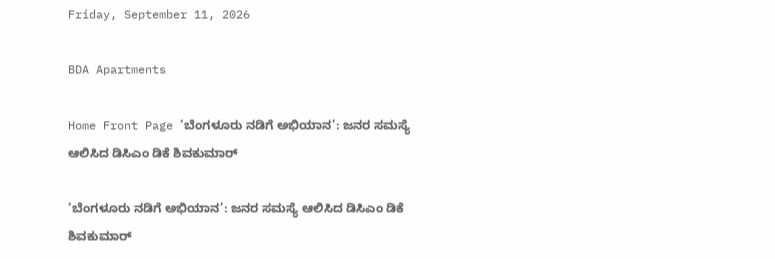Friday, September 11, 2026

BDA Apartments

Home Front Page ‘ಬೆಂಗಳೂರು ನಡಿಗೆ ಅಭಿಯಾನ’: ಜನರ ಸಮಸ್ಯೆ ಆಲಿಸಿದ ಡಿಸಿಎಂ ಡಿಕೆ ಶಿವಕುಮಾರ್

‘ಬೆಂಗಳೂರು ನಡಿಗೆ ಅಭಿಯಾನ’: ಜನರ ಸಮಸ್ಯೆ ಆಲಿಸಿದ ಡಿಸಿಎಂ ಡಿಕೆ ಶಿವಕುಮಾರ್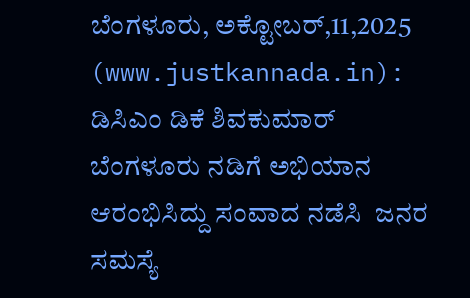ಬೆಂಗಳೂರು, ಅಕ್ಟೋಬರ್,11,2025 (www.justkannada.in):  ಡಿಸಿಎಂ ಡಿಕೆ ಶಿವಕುಮಾರ್ ಬೆಂಗಳೂರು ನಡಿಗೆ ಅಭಿಯಾನ ಆರಂಭಿಸಿದ್ದು ಸಂವಾದ ನಡೆಸಿ  ಜನರ ಸಮಸ್ಯೆ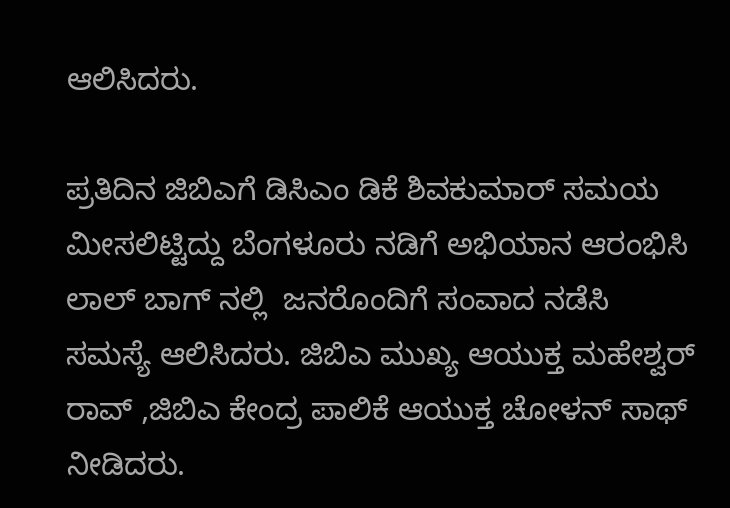ಆಲಿಸಿದರು.

ಪ್ರತಿದಿನ ಜಿಬಿಎಗೆ ಡಿಸಿಎಂ ಡಿಕೆ ಶಿವಕುಮಾರ್ ಸಮಯ ಮೀಸಲಿಟ್ಟಿದ್ದು ಬೆಂಗಳೂರು ನಡಿಗೆ ಅಭಿಯಾನ ಆರಂಭಿಸಿ ಲಾಲ್ ಬಾಗ್ ನಲ್ಲಿ  ಜನರೊಂದಿಗೆ ಸಂವಾದ ನಡೆಸಿ ಸಮಸ್ಯೆ ಆಲಿಸಿದರು. ಜಿಬಿಎ ಮುಖ್ಯ ಆಯುಕ್ತ ಮಹೇಶ್ವರ್ ರಾವ್ ,ಜಿಬಿಎ ಕೇಂದ್ರ ಪಾಲಿಕೆ ಆಯುಕ್ತ ಚೋಳನ್ ಸಾಥ್ ನೀಡಿದರು.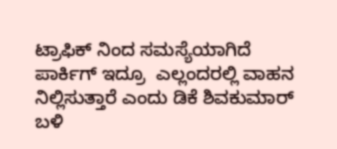ಟ್ರಾಫಿಕ್ ನಿಂದ ಸಮಸ್ಯೆಯಾಗಿದೆ ಪಾರ್ಕಿಗ್ ಇದ್ರೂ  ಎಲ್ಲಂದರಲ್ಲಿ ವಾಹನ ನಿಲ್ಲಿಸುತ್ತಾರೆ ಎಂದು ಡಿಕೆ ಶಿವಕುಮಾರ್ ಬಳಿ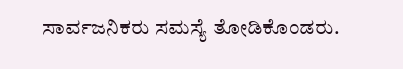ಸಾರ್ವಜನಿಕರು ಸಮಸ್ಯೆ ತೋಡಿಕೊಂಡರು.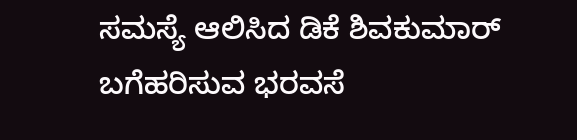ಸಮಸ್ಯೆ ಆಲಿಸಿದ ಡಿಕೆ ಶಿವಕುಮಾರ್ ಬಗೆಹರಿಸುವ ಭರವಸೆ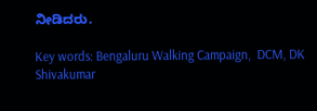ನೀಡಿದರು.

Key words: Bengaluru Walking Campaign,  DCM, DK Shivakumar